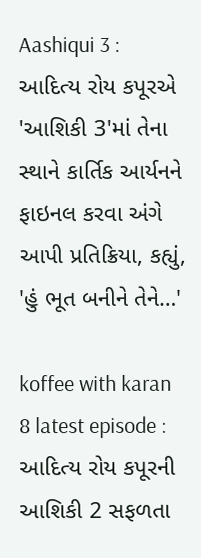Aashiqui 3 : આદિત્ય રોય કપૂરએ 'આશિકી 3'માં તેના સ્થાને કાર્તિક આર્યનને ફાઇનલ કરવા અંગે આપી પ્રતિક્રિયા, કહ્યું, 'હું ભૂત બનીને તેને…'

koffee with karan 8 latest episode : આદિત્ય રોય કપૂરની આશિકી 2 સફળતા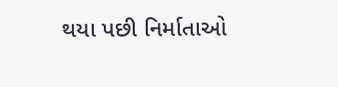થયા પછી નિર્માતાઓ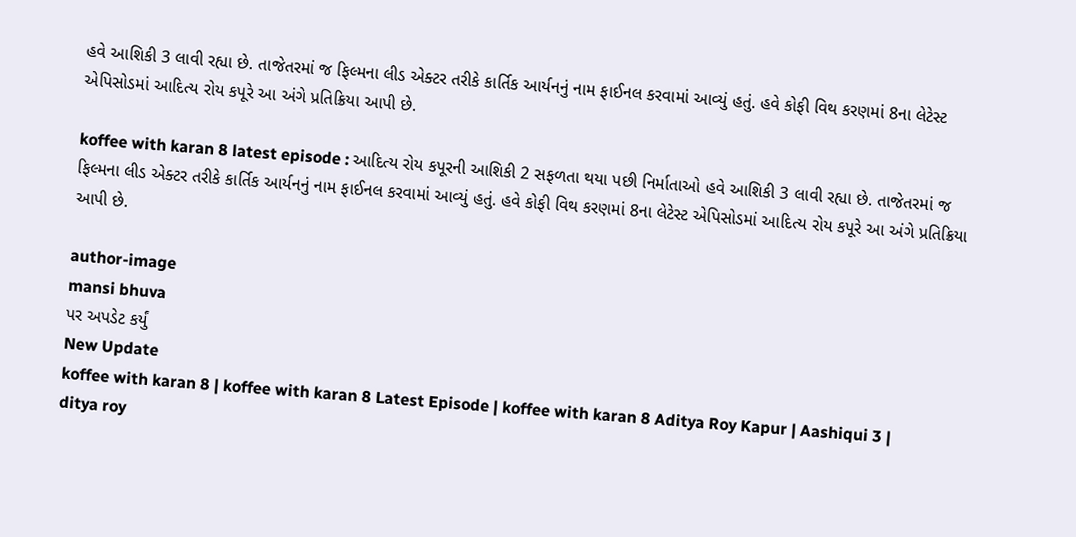હવે આશિકી 3 લાવી રહ્યા છે. તાજેતરમાં જ ફિલ્મના લીડ એક્ટર તરીકે કાર્તિક આર્યનનું નામ ફાઈનલ કરવામાં આવ્યું હતું. હવે કોફી વિથ કરણમાં 8ના લેટેસ્ટ એપિસોડમાં આદિત્ય રોય કપૂરે આ અંગે પ્રતિક્રિયા આપી છે.

koffee with karan 8 latest episode : આદિત્ય રોય કપૂરની આશિકી 2 સફળતા થયા પછી નિર્માતાઓ હવે આશિકી 3 લાવી રહ્યા છે. તાજેતરમાં જ ફિલ્મના લીડ એક્ટર તરીકે કાર્તિક આર્યનનું નામ ફાઈનલ કરવામાં આવ્યું હતું. હવે કોફી વિથ કરણમાં 8ના લેટેસ્ટ એપિસોડમાં આદિત્ય રોય કપૂરે આ અંગે પ્રતિક્રિયા આપી છે.

author-image
mansi bhuva
પર અપડેટ કર્યું
New Update
koffee with karan 8 | koffee with karan 8 Latest Episode | koffee with karan 8 Aditya Roy Kapur | Aashiqui 3 | ditya roy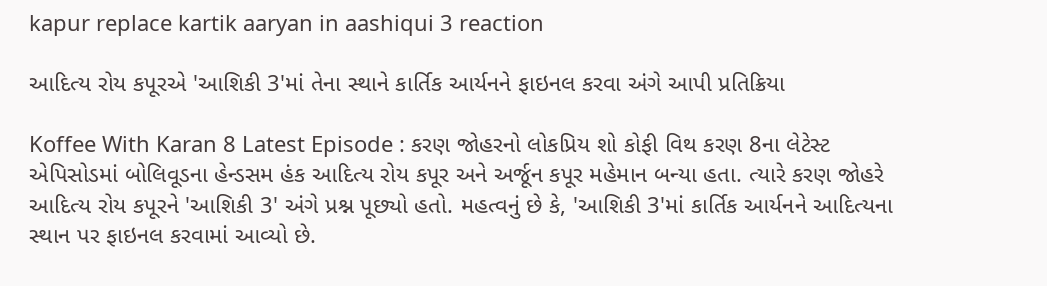kapur replace kartik aaryan in aashiqui 3 reaction

આદિત્ય રોય કપૂરએ 'આશિકી 3'માં તેના સ્થાને કાર્તિક આર્યનને ફાઇનલ કરવા અંગે આપી પ્રતિક્રિયા

Koffee With Karan 8 Latest Episode : કરણ જોહરનો લોકપ્રિય શો કોફી વિથ કરણ 8ના લેટેસ્ટ એપિસોડમાં બોલિવૂડના હેન્ડસમ હંક આદિત્ય રોય કપૂર અને અર્જૂન કપૂર મહેમાન બન્યા હતા. ત્યારે કરણ જોહરે આદિત્ય રોય કપૂરને 'આશિકી 3' અંગે પ્રશ્ન પૂછ્યો હતો. મહત્વનું છે કે, 'આશિકી 3'માં કાર્તિક આર્યનને આદિત્યના સ્થાન પર ફાઇનલ કરવામાં આવ્યો છે.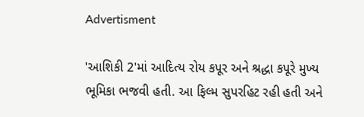Advertisment

'આશિકી 2'માં આદિત્ય રોય કપૂર અને શ્રદ્ધા કપૂરે મુખ્ય ભૂમિકા ભજવી હતી. આ ફિલ્મ સુપરહિટ રહી હતી અને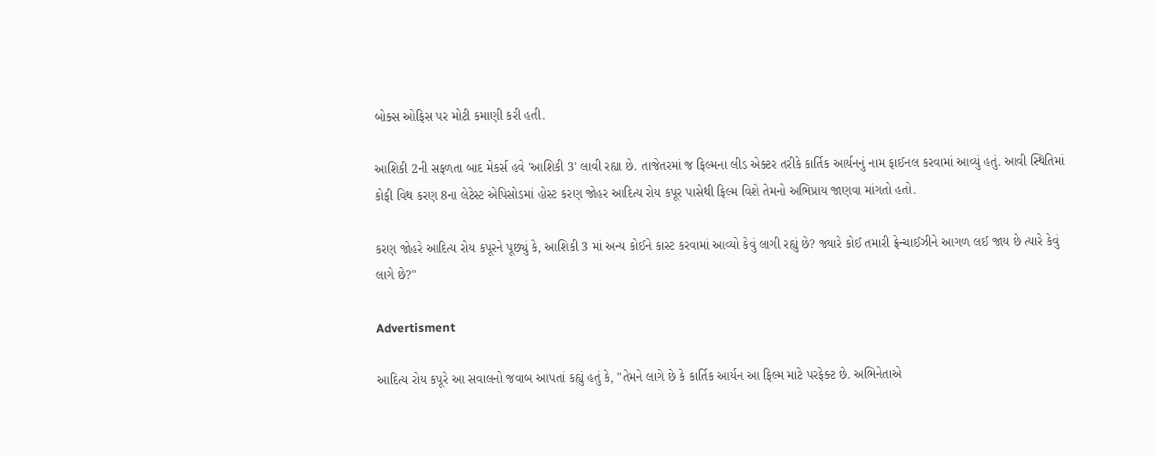બોક્સ ઓફિસ પર મોટી કમાણી કરી હતી.

આશિકી 2ની સફળતા બાદ મેકર્સ હવે 'આશિકી 3' લાવી રહ્યા છે. તાજેતરમાં જ ફિલ્મના લીડ એક્ટર તરીકે કાર્તિક આર્યનનું નામ ફાઈનલ કરવામાં આવ્યું હતું. આવી સ્થિતિમાં કોફી વિથ કરણ 8ના લેટેસ્ટ એપિસોડમાં હોસ્ટ કરણ જોહર આદિત્ય રોય કપૂર પાસેથી ફિલ્મ વિશે તેમનો અભિપ્રાય જાણવા માંગતો હતો.

કરણ જોહરે આદિત્ય રોય કપૂરને પૂછ્યું કે, આશિકી 3 માં અન્ય કોઈને કાસ્ટ કરવામાં આવ્યો કેવું લાગી રહ્યું છે? જ્યારે કોઈ તમારી ફ્રેન્ચાઈઝીને આગળ લઈ જાય છે ત્યારે કેવું લાગે છે?"

Advertisment

આદિત્ય રોય કપૂરે આ સવાલનો જવાબ આપતાં કહ્યું હતું કે, "તેમને લાગે છે કે કાર્તિક આર્યન આ ફિલ્મ માટે પરફેક્ટ છે. અભિનેતાએ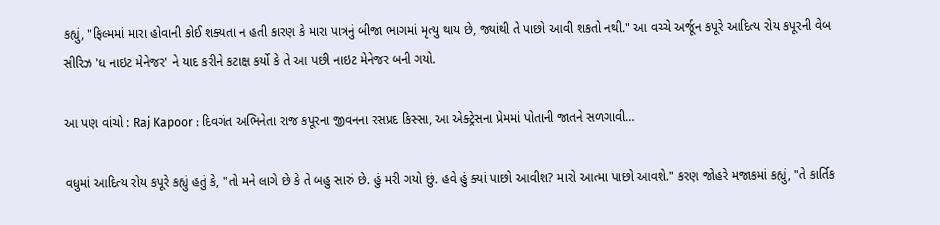કહ્યું, "ફિલ્મમાં મારા હોવાની કોઈ શક્યતા ન હતી કારણ કે મારા પાત્રનું બીજા ભાગમાં મૃત્યુ થાય છે, જ્યાંથી તે પાછો આવી શકતો નથી." આ વચ્ચે અર્જૂન કપૂરે આદિત્ય રોય કપૂરની વેબ સીરિઝ 'ધ નાઇટ મેનેજર' ને યાદ કરીને કટાક્ષ કર્યો કે તે આ પછી નાઇટ મેનેજર બની ગયો.

આ પણ વાંચો : Raj Kapoor : દિવગંત અભિનેતા રાજ કપૂરના જીવનના રસપ્રદ કિસ્સા, આ એક્ટ્રેસના પ્રેમમાં પોતાની જાતને સળગાવી…

વધુમાં આદિત્ય રોય કપૂરે કહ્યું હતું કે, "તો મને લાગે છે કે તે બહુ સારું છે. હું મરી ગયો છું. હવે હું ક્યાં પાછો આવીશ? મારો આત્મા પાછો આવશે." કરણ જોહરે મજાકમાં કહ્યું, "તે કાર્તિક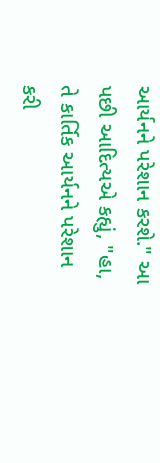આર્યનને પરેશાન કરશે." આ પછી આદિત્યએ કહ્યું, "હા, તે કાર્તિક આર્યનને પરેશાન કરી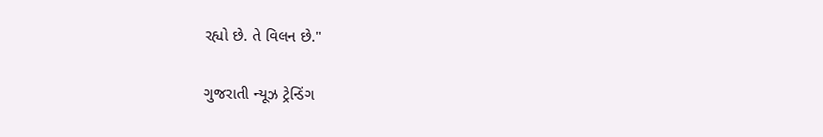રહ્યો છે. તે વિલન છે."

ગુજરાતી ન્યૂઝ ટ્રેન્ડિંગ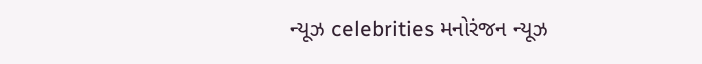ન્યૂઝ celebrities મનોરંજન ન્યૂઝ